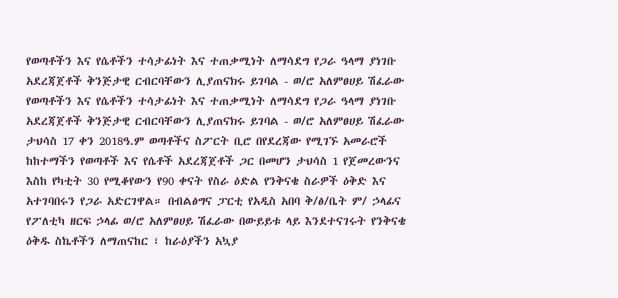የወጣቶችን እና የሴቶችን ተሳታፊነት እና ተጠቃሚነት ለማሳደግ የጋራ ዓላማ ያነገቡ አደረጃጀቶች ቅንጅታዊ ርብርባቸውን ሊያጠናክሩ ይገባል - ወ/ሮ አለምፀሀይ ሽፈራው
የወጣቶችን እና የሴቶችን ተሳታፊነት እና ተጠቃሚነት ለማሳደግ የጋራ ዓላማ ያነገቡ አደረጃጀቶች ቅንጅታዊ ርብርባቸውን ሊያጠናክሩ ይገባል - ወ/ሮ አለምፀሀይ ሽፈራው ታህሳስ 17 ቀን 2018ዓ.ም ወጣቶችና ስፖርት ቢሮ በየደረጃው የሚገኙ አመራሮች ከከተማችን የወጣቶች እና የሴቶች አደረጃጀቶች ጋር በመሆን ታህሳስ 1 የጀመረውንና እስከ የካቲት 30 የሚቆየውን የ90 ቀናት የስራ ዕድል የንቅናቄ ስራዎች ዕቅድ እና አተገባበሩን የጋራ አድርገዋል። በብልፅግና ፓርቲ የአዲስ አበባ ቅ/ፅ/ቤት ም/ ኃላፊና የፖለቲካ ዘርፍ ኃላፊ ወ/ሮ አለምፀሀይ ሽፈራው በውይይቱ ላይ እንደተናገሩት የንቅናቄ ዕቅዱ ስኬቶችን ለማጠናከር ፣ ከራዕያችን አኳያ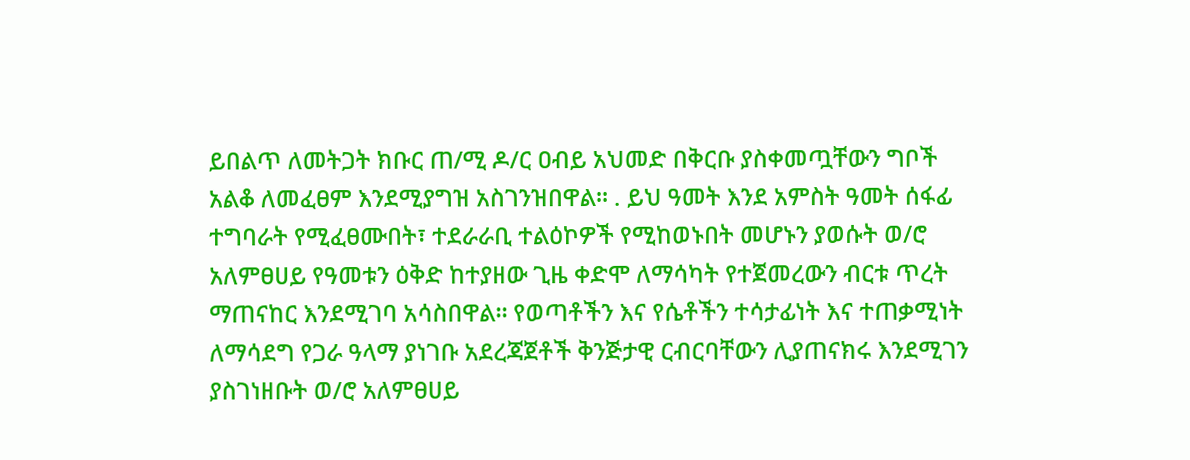ይበልጥ ለመትጋት ክቡር ጠ/ሚ ዶ/ር ዐብይ አህመድ በቅርቡ ያስቀመጧቸውን ግቦች አልቆ ለመፈፀም እንደሚያግዝ አስገንዝበዋል። . ይህ ዓመት እንደ አምስት ዓመት ሰፋፊ ተግባራት የሚፈፀሙበት፣ ተደራራቢ ተልዕኮዎች የሚከወኑበት መሆኑን ያወሱት ወ/ሮ አለምፀሀይ የዓመቱን ዕቅድ ከተያዘው ጊዜ ቀድሞ ለማሳካት የተጀመረውን ብርቱ ጥረት ማጠናከር እንደሚገባ አሳስበዋል። የወጣቶችን እና የሴቶችን ተሳታፊነት እና ተጠቃሚነት ለማሳደግ የጋራ ዓላማ ያነገቡ አደረጃጀቶች ቅንጅታዊ ርብርባቸውን ሊያጠናክሩ እንደሚገን ያስገነዘቡት ወ/ሮ አለምፀሀይ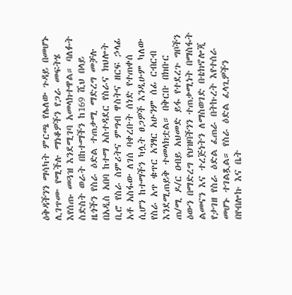ዕቅዳችንን ማሳካት ምርጫ የሌለው ጉዳይ በመሆኑ ሊገጥሙ የሚችሉ ማነቆዎችን የጋራ መፍትሄ እየሰጡ መጓዝ እንደሚገባ አመላክተዋል። ባለፉት ስድስት ወራት በከተማችን ከ169 ሺህ በላይ ዜጎችን የስራ ዕድል ተጠቃሚ ማድረግ መቻሉ በአዲስ አበባ ከተማ አስተዳደር የስራና ክህሎት ቢሮ የስራ ስምሪትና ምግብ ዋስትና ዘርፍ ኃላፊ አቶ አስፋው ለገሰ ባቀረቡት ሰነድ የተጠቀሰ ሲሆን ከተማችን ካሏት ፀጋዎች እንዲሁም ካለው የስራ አጥ ቁጥር አንፃር አሁንም ሰፊ ርብርብ እንደሚጠይቅ ተመላክቷል። በቅርቡ በክቡር ጠ/ሚ ዶ/ር ዐብይ አህመድ ይፋ የተደረጉ ግቦችን ዕውን በማድረግ የህዝባችንን ተጠቃሚነት በማስፋት ልመናን እና ተረጅነትን ለማስወገድ በቴክኖሎጂ የታገዘ የስራ ዕድል ፈጠራ በትኩረት እየተሰራ መሆኑ ተገልጿል። የስራ ዕድል ፈላጊዎችን በየብሎኩ እና ቤት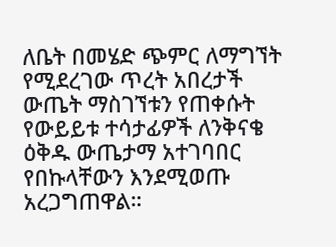ለቤት በመሄድ ጭምር ለማግኘት የሚደረገው ጥረት አበረታች ውጤት ማስገኘቱን የጠቀሱት የውይይቱ ተሳታፊዎች ለንቅናቄ ዕቅዱ ውጤታማ አተገባበር የበኩላቸውን እንደሚወጡ አረጋግጠዋል።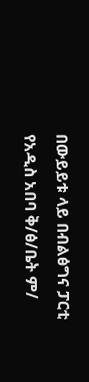በውይይቱ ላይ በብልፅግና ፓርቲ የአዲስ አበባ ቅ/ፅ/ቤት ም/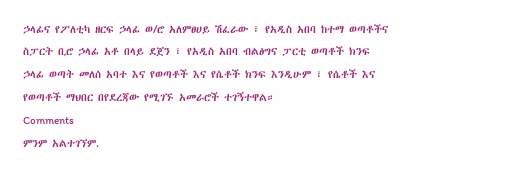ኃላፊና የፖለቲካ ዘርፍ ኃላፊ ወ/ሮ አለምፀሀይ ሽፈራው ፣ የአዲስ አበባ ከተማ ወጣቶችና ስፓርት ቢሮ ኃላፊ አቶ በላይ ደጀን ፣ የአዲስ አበባ ብልፅግና ፓርቲ ወጣቶች ክንፍ ኃላፊ ወጣት መለሰ አባተ እና የወጣቶች እና የሴቶች ክንፍ እንዲሁም ፣ የሴቶች እና የወጣቶች ማህበር በየደረጃው የሚገኙ አመራሮች ተገኝተዋል።
Comments
ምንም አልተገኘም.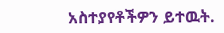አስተያየቶችዎን ይተዉት.